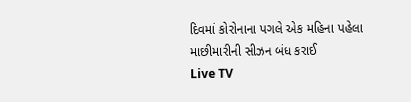દિવમાં કોરોનાના પગલે એક મહિના પહેલા માછીમારીની સીઝન બંધ કરાઈ
Live TV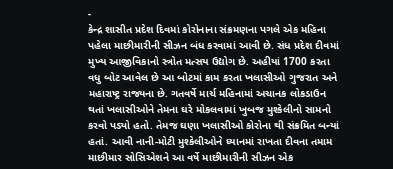-
કેન્દ્ર શાસીત પ્રદેશ દિવમાં કોરોનાના સંક્રમણના પગલે એક મહિના પહેલા માછીમારીની સીઝન બંધ કરવામાં આવી છે. સંધ પ્રદેશ દીવમાં મુખ્ય આજીવિકાનો સ્ત્રોત મત્સય ઉદ્યોગ છે. અહીયાં 1700 કરતા વધુ બોટ આવેલ છે આ બોટમાં કામ કરતા ખલાસીઓ ગુજરાત અને મહારાષ્ટ્ર રાજ્યના છે. ગતવર્ષે માર્ચ મહિનામાં અચાનક લોકડાઉન થતાં ખલાસીઓને તેમના ઘરે મોકલવામાં ખુબજ મુશ્કેલીનો સામનો કરવો પડ્યો હતો. તેમજ ઘણા ખલાસીઓ કોરોના થી સંક્રમિત બન્યાં હતાં. આવી નાની-મોટી મુશ્કેલીઓને ધ્યાનમાં રાખતા દીવના તમામ માછીમાર સોસિએશને આ વર્ષે માછીમારીની સીઝન એક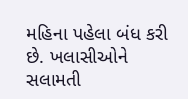મહિના પહેલા બંધ કરી છે. ખલાસીઓને સલામતી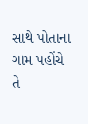સાથે પોતાના ગામ પહોંચે તે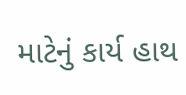માટેનું કાર્ય હાથ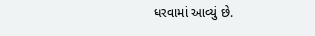ધરવામાં આવ્યું છે.